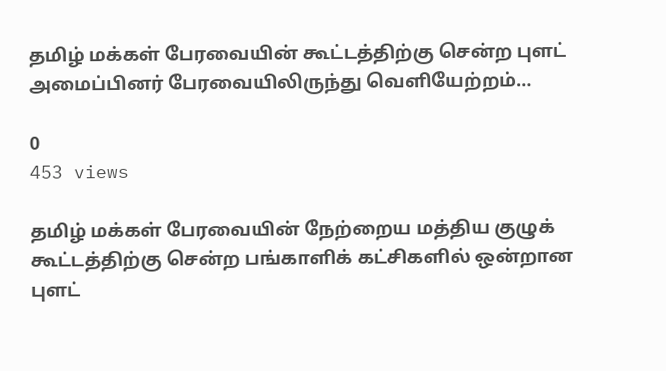தமிழ் மக்கள் பேரவையின் கூட்டத்திற்கு சென்ற புளட் அமைப்பினர் பேரவையிலிருந்து வெளியேற்றம்…

0
453 views

தமிழ் மக்கள் பேரவையின் நேற்றைய மத்திய குழுக் கூட்டத்திற்கு சென்ற பங்காளிக் கட்சிகளில் ஒன்றான புளட்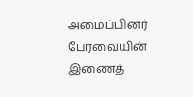அமைப்பினர் பேரவையின் இணைத்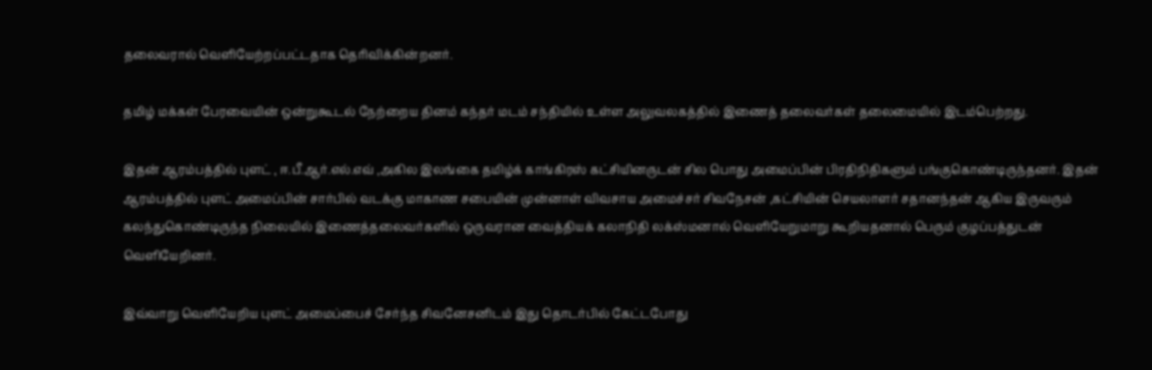தலைவரால் வெளியேற்றப்பட்டதாக தெரிவிக்கின்றனர்.

தமிழ் மக்கள் பேரவையின் ஒன்றுகூடல் நேற்றைய தினம் கந்தர் மடம் சந்தியில் உள்ள அலுவலகத்தில் இணைத் தலைவர்கள் தலைமையில் இடம்பெற்றது.

இதன் ஆரம்பத்தில் புளட் , ஈ.பீ.ஆர்.எல்.எவ் ,அகில இலங்கை தமிழ்க் காங்கிரஸ் கட்சியினருடன் சில பொது அமைப்பின் பிரதிநிதிகளும் பங்குகொண்டிருந்தனர். இதன் ஆரம்பத்தில் புளட் அமைப்பின் சார்பில் வடக்கு மாகாண சபையின் முன்னாள் விவசாய அமைச்சர் சிவநேசன் ,கட்சியின் செயலாளர் சதானந்தன் ஆகிய இருவரும் கலந்துகொண்டிருந்த நிலையில் இணைத்தலைவர்களில் ஒருவரான வைத்தியக் கலாநிதி லக்ஸ்மனால் வெளியேறுமாறு கூறியதனால் பெரும் குழப்பத்துடன் வெளியேறினர்.

இவ்வாறு வெளியேறிய புளட் அமைப்பைச் சேர்ந்த சிவனேசனிடம் இது தொடர்பில் கேட்டபோது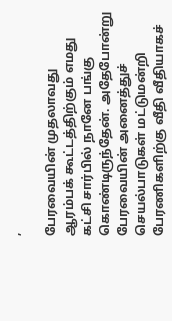,

பேரவையின் முதலாவது ஆரம்பக் கூட்டத்திற்கும் எமது கட்சி சார்பில் நானே பங்கு கொண்டிருந்தேன். அதேபோன்று பேரவையின் அனைத்துச் செயல்பாடுகள் மட்டுமன்றி பேரணிகளிற்கு வீதி வீதியாகச்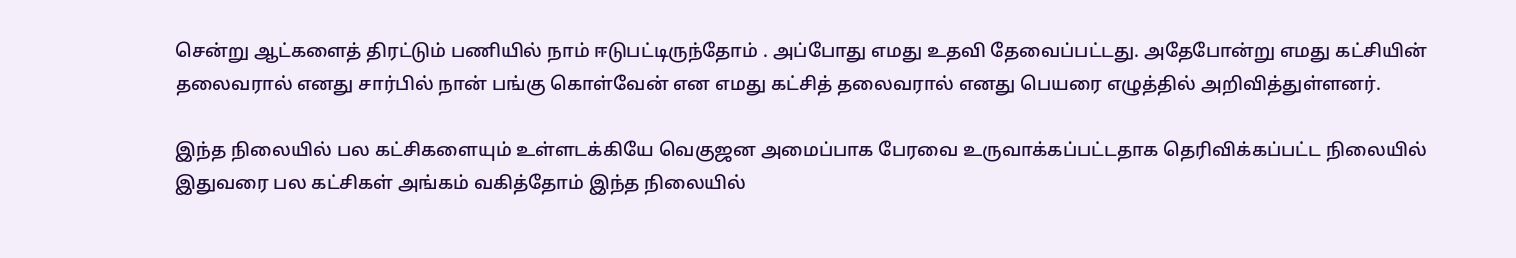சென்று ஆட்களைத் திரட்டும் பணியில் நாம் ஈடுபட்டிருந்தோம் . அப்போது எமது உதவி தேவைப்பட்டது. அதேபோன்று எமது கட்சியின் தலைவரால் எனது சார்பில் நான் பங்கு கொள்வேன் என எமது கட்சித் தலைவரால் எனது பெயரை எழுத்தில் அறிவித்துள்ளனர்.

இந்த நிலையில் பல கட்சிகளையும் உள்ளடக்கியே வெகுஜன அமைப்பாக பேரவை உருவாக்கப்பட்டதாக தெரிவிக்கப்பட்ட நிலையில் இதுவரை பல கட்சிகள் அங்கம் வகித்தோம் இந்த நிலையில்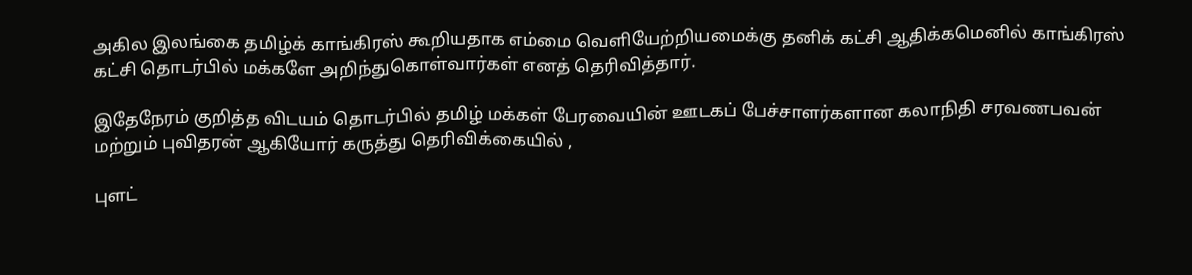அகில இலங்கை தமிழ்க் காங்கிரஸ் கூறியதாக எம்மை வெளியேற்றியமைக்கு தனிக் கட்சி ஆதிக்கமெனில் காங்கிரஸ் கட்சி தொடர்பில் மக்களே அறிந்துகொள்வார்கள் எனத் தெரிவித்தார்.

இதேநேரம் குறித்த விடயம் தொடர்பில் தமிழ் மக்கள் பேரவையின் ஊடகப் பேச்சாளர்களான கலாநிதி சரவணபவன் மற்றும் புவிதரன் ஆகியோர் கருத்து தெரிவிக்கையில் ,

புளட்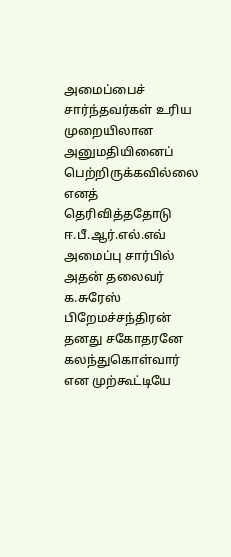அமைப்பைச் சார்ந்தவர்கள் உரிய முறையிலான அனுமதியினைப் பெற்றிருக்கவில்லை எனத் தெரிவித்ததோடு ஈ.பீ.ஆர்.எல்.எவ் அமைப்பு சார்பில் அதன் தலைவர் க.சுரேஸ் பிறேமச்சந்திரன் தனது சகோதரனே கலந்துகொள்வார் என முற்கூட்டியே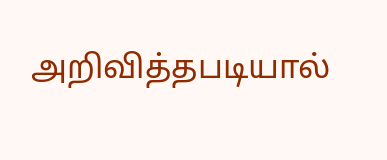அறிவித்தபடியால்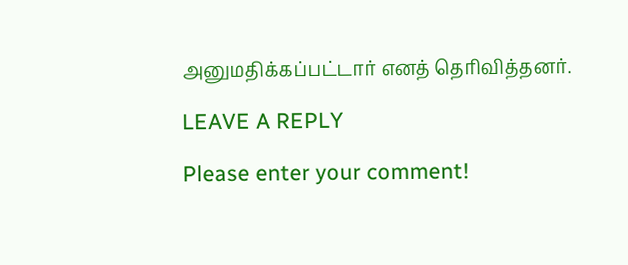அனுமதிக்கப்பட்டார் எனத் தெரிவித்தனர்.

LEAVE A REPLY

Please enter your comment!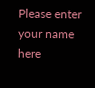Please enter your name here